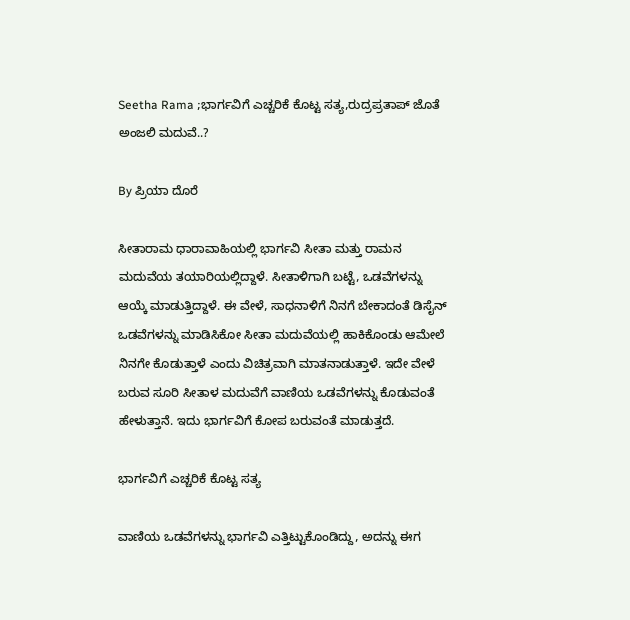Seetha Rama ;ಭಾರ್ಗವಿಗೆ ಎಚ್ಚರಿಕೆ ಕೊಟ್ಟ ಸತ್ಯ,ರುದ್ರಪ್ರತಾಪ್ ಜೊತೆ ಅಂಜಲಿ ಮದುವೆ..?

By ಪ್ರಿಯಾ ದೊರೆ

ಸೀತಾರಾಮ ಧಾರಾವಾಹಿಯಲ್ಲಿ ಭಾರ್ಗವಿ ಸೀತಾ ಮತ್ತು ರಾಮನ ಮದುವೆಯ ತಯಾರಿಯಲ್ಲಿದ್ದಾಳೆ. ಸೀತಾಳಿಗಾಗಿ ಬಟ್ಟೆ, ಒಡವೆಗಳನ್ನು ಆಯ್ಕೆ ಮಾಡುತ್ತಿದ್ದಾಳೆ. ಈ ವೇಳೆ, ಸಾಧನಾಳಿಗೆ ನಿನಗೆ ಬೇಕಾದಂತೆ ಡಿಸೈನ್ ಒಡವೆಗಳನ್ನು ಮಾಡಿಸಿಕೋ ಸೀತಾ ಮದುವೆಯಲ್ಲಿ ಹಾಕಿಕೊಂಡು ಆಮೇಲೆ ನಿನಗೇ ಕೊಡುತ್ತಾಳೆ ಎಂದು ವಿಚಿತ್ರವಾಗಿ ಮಾತನಾಡುತ್ತಾಳೆ. ಇದೇ ವೇಳೆ ಬರುವ ಸೂರಿ ಸೀತಾಳ ಮದುವೆಗೆ ವಾಣಿಯ ಒಡವೆಗಳನ್ನು ಕೊಡುವಂತೆ ಹೇಳುತ್ತಾನೆ. ಇದು ಭಾರ್ಗವಿಗೆ ಕೋಪ ಬರುವಂತೆ ಮಾಡುತ್ತದೆ.

ಭಾರ್ಗವಿಗೆ ಎಚ್ಚರಿಕೆ ಕೊಟ್ಟ ಸತ್ಯ

ವಾಣಿಯ ಒಡವೆಗಳನ್ನು ಭಾರ್ಗವಿ ಎತ್ತಿಟ್ಟುಕೊಂಡಿದ್ದು, ಅದನ್ನು ಈಗ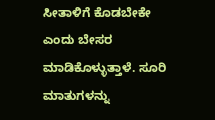ಸೀತಾಳಿಗೆ ಕೊಡಬೇಕೇ ಎಂದು ಬೇಸರ ಮಾಡಿಕೊಳ್ಳುತ್ತಾಳೆ. ಸೂರಿ ಮಾತುಗಳನ್ನು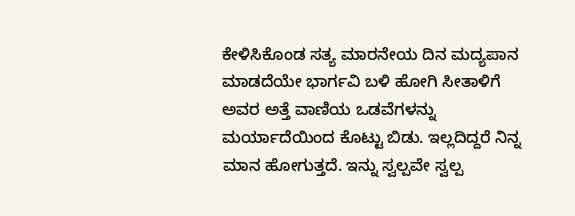ಕೇಳಿಸಿಕೊಂಡ ಸತ್ಯ ಮಾರನೇಯ ದಿನ ಮದ್ಯಪಾನ ಮಾಡದೆಯೇ ಭಾರ್ಗವಿ ಬಳಿ ಹೋಗಿ ಸೀತಾಳಿಗೆ ಅವರ ಅತ್ತೆ ವಾಣಿಯ ಒಡವೆಗಳನ್ನು ಮರ್ಯಾದೆಯಿಂದ ಕೊಟ್ಟು ಬಿಡು. ಇಲ್ಲದಿದ್ದರೆ ನಿನ್ನ ಮಾನ ಹೋಗುತ್ತದೆ. ಇನ್ನು ಸ್ವಲ್ಪವೇ ಸ್ವಲ್ಪ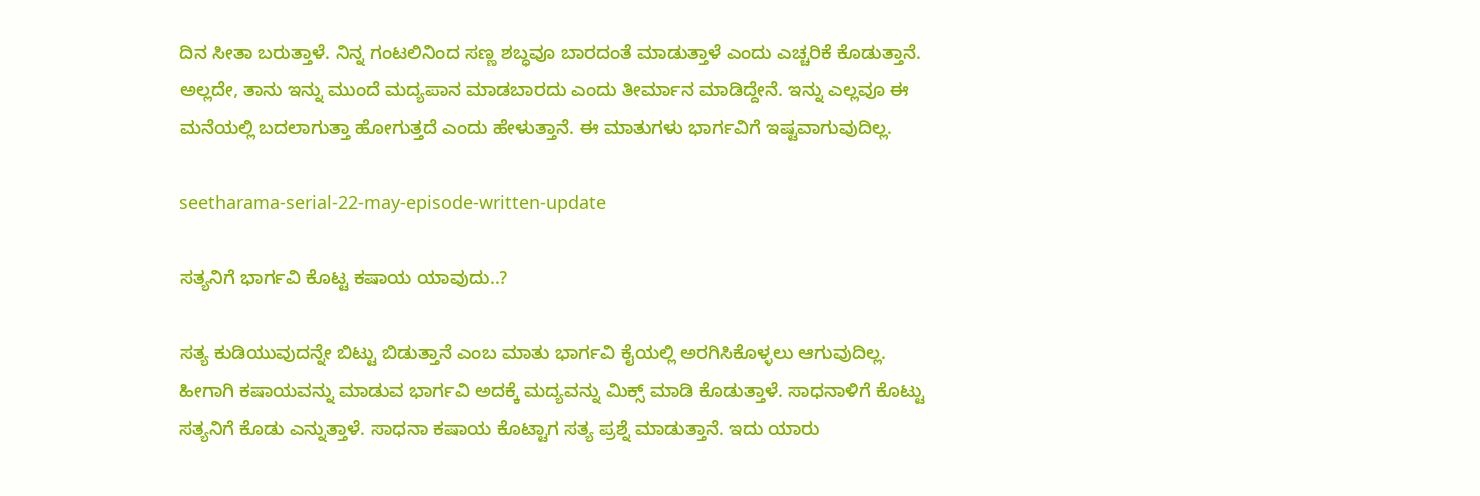ದಿನ ಸೀತಾ ಬರುತ್ತಾಳೆ. ನಿನ್ನ ಗಂಟಲಿನಿಂದ ಸಣ್ಣ ಶಬ್ಧವೂ ಬಾರದಂತೆ ಮಾಡುತ್ತಾಳೆ ಎಂದು ಎಚ್ಚರಿಕೆ ಕೊಡುತ್ತಾನೆ. ಅಲ್ಲದೇ, ತಾನು ಇನ್ನು ಮುಂದೆ ಮದ್ಯಪಾನ ಮಾಡಬಾರದು ಎಂದು ತೀರ್ಮಾನ ಮಾಡಿದ್ದೇನೆ. ಇನ್ನು ಎಲ್ಲವೂ ಈ ಮನೆಯಲ್ಲಿ ಬದಲಾಗುತ್ತಾ ಹೋಗುತ್ತದೆ ಎಂದು ಹೇಳುತ್ತಾನೆ. ಈ ಮಾತುಗಳು ಭಾರ್ಗವಿಗೆ ಇಷ್ಟವಾಗುವುದಿಲ್ಲ.

seetharama-serial-22-may-episode-written-update

ಸತ್ಯನಿಗೆ ಭಾರ್ಗವಿ ಕೊಟ್ಟ ಕಷಾಯ ಯಾವುದು..?

ಸತ್ಯ ಕುಡಿಯುವುದನ್ನೇ ಬಿಟ್ಟು ಬಿಡುತ್ತಾನೆ ಎಂಬ ಮಾತು ಭಾರ್ಗವಿ ಕೈಯಲ್ಲಿ ಅರಗಿಸಿಕೊಳ್ಳಲು ಆಗುವುದಿಲ್ಲ. ಹೀಗಾಗಿ ಕಷಾಯವನ್ನು ಮಾಡುವ ಭಾರ್ಗವಿ ಅದಕ್ಕೆ ಮದ್ಯವನ್ನು ಮಿಕ್ಸ್ ಮಾಡಿ ಕೊಡುತ್ತಾಳೆ. ಸಾಧನಾಳಿಗೆ ಕೊಟ್ಟು ಸತ್ಯನಿಗೆ ಕೊಡು ಎನ್ನುತ್ತಾಳೆ. ಸಾಧನಾ ಕಷಾಯ ಕೊಟ್ಟಾಗ ಸತ್ಯ ಪ್ರಶ್ನೆ ಮಾಡುತ್ತಾನೆ. ಇದು ಯಾರು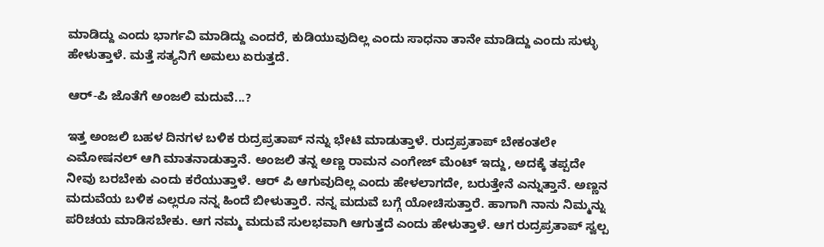ಮಾಡಿದ್ದು ಎಂದು ಭಾರ್ಗವಿ ಮಾಡಿದ್ದು ಎಂದರೆ, ಕುಡಿಯುವುದಿಲ್ಲ ಎಂದು ಸಾಧನಾ ತಾನೇ ಮಾಡಿದ್ದು ಎಂದು ಸುಳ್ಳು ಹೇಳುತ್ತಾಳೆ. ಮತ್ತೆ ಸತ್ಯನಿಗೆ ಅಮಲು ಏರುತ್ತದೆ.

ಆರ್-ಪಿ ಜೊತೆಗೆ ಅಂಜಲಿ ಮದುವೆ...?

ಇತ್ತ ಅಂಜಲಿ ಬಹಳ ದಿನಗಳ ಬಳಿಕ ರುದ್ರಪ್ರತಾಪ್ ನನ್ನು ಭೇಟಿ ಮಾಡುತ್ತಾಳೆ. ರುದ್ರಪ್ರತಾಪ್ ಬೇಕಂತಲೇ ಎಮೋಷನಲ್ ಆಗಿ ಮಾತನಾಡುತ್ತಾನೆ. ಅಂಜಲಿ ತನ್ನ ಅಣ್ಣ ರಾಮನ ಎಂಗೇಜ್ ಮೆಂಟ್ ಇದ್ದು, ಅದಕ್ಕೆ ತಪ್ಪದೇ ನೀವು ಬರಬೇಕು ಎಂದು ಕರೆಯುತ್ತಾಳೆ. ಆರ್ ಪಿ ಆಗುವುದಿಲ್ಲ ಎಂದು ಹೇಳಲಾಗದೇ, ಬರುತ್ತೇನೆ ಎನ್ನುತ್ತಾನೆ. ಅಣ್ಣನ ಮದುವೆಯ ಬಳಿಕ ಎಲ್ಲರೂ ನನ್ನ ಹಿಂದೆ ಬೀಳುತ್ತಾರೆ. ನನ್ನ ಮದುವೆ ಬಗ್ಗೆ ಯೋಚಿಸುತ್ತಾರೆ. ಹಾಗಾಗಿ ನಾನು ನಿಮ್ಮನ್ನು ಪರಿಚಯ ಮಾಡಿಸಬೇಕು. ಆಗ ನಮ್ಮ ಮದುವೆ ಸುಲಭವಾಗಿ ಆಗುತ್ತದೆ ಎಂದು ಹೇಳುತ್ತಾಳೆ. ಆಗ ರುದ್ರಪ್ರತಾಪ್ ಸ್ವಲ್ಪ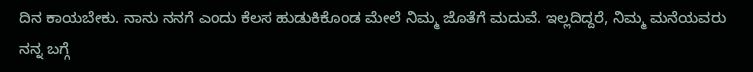ದಿನ ಕಾಯಬೇಕು. ನಾನು ನನಗೆ ಎಂದು ಕೆಲಸ ಹುಡುಕಿಕೊಂಡ ಮೇಲೆ ನಿಮ್ಮ ಜೊತೆಗೆ ಮದುವೆ. ಇಲ್ಲದಿದ್ದರೆ, ನಿಮ್ಮ ಮನೆಯವರು ನನ್ನ ಬಗ್ಗೆ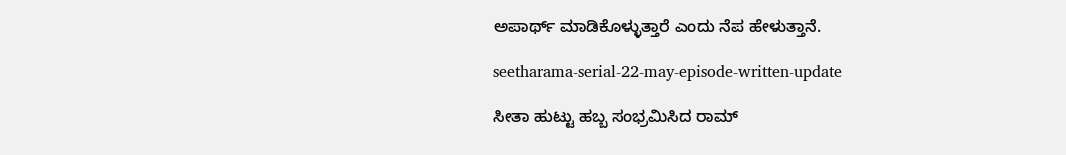ಅಪಾರ್ಥ್ ಮಾಡಿಕೊಳ್ಳುತ್ತಾರೆ ಎಂದು ನೆಪ ಹೇಳುತ್ತಾನೆ.

seetharama-serial-22-may-episode-written-update

ಸೀತಾ ಹುಟ್ಟು ಹಬ್ಬ ಸಂಭ್ರಮಿಸಿದ ರಾಮ್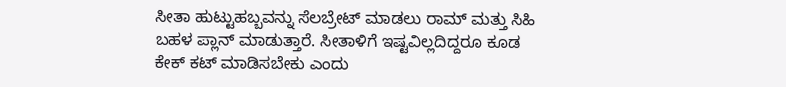ಸೀತಾ ಹುಟ್ಟುಹಬ್ಬವನ್ನು ಸೆಲಬ್ರೇಟ್ ಮಾಡಲು ರಾಮ್ ಮತ್ತು ಸಿಹಿ ಬಹಳ ಪ್ಲಾನ್ ಮಾಡುತ್ತಾರೆ. ಸೀತಾಳಿಗೆ ಇಷ್ಟವಿಲ್ಲದಿದ್ದರೂ ಕೂಡ ಕೇಕ್ ಕಟ್ ಮಾಡಿಸಬೇಕು ಎಂದು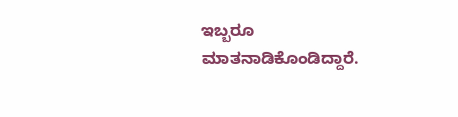ಇಬ್ಬರೂ ಮಾತನಾಡಿಕೊಂಡಿದ್ದಾರೆ.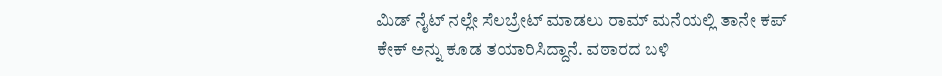ಮಿಡ್ ನೈಟ್ ನಲ್ಲೇ ಸೆಲಬ್ರೇಟ್ ಮಾಡಲು ರಾಮ್ ಮನೆಯಲ್ಲಿ ತಾನೇ ಕಪ್ ಕೇಕ್ ಅನ್ನು ಕೂಡ ತಯಾರಿಸಿದ್ದಾನೆ. ವಠಾರದ ಬಳಿ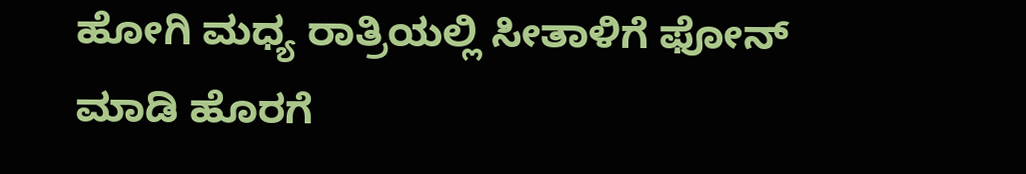ಹೋಗಿ ಮಧ್ಯ ರಾತ್ರಿಯಲ್ಲಿ ಸೀತಾಳಿಗೆ ಫೋನ್ ಮಾಡಿ ಹೊರಗೆ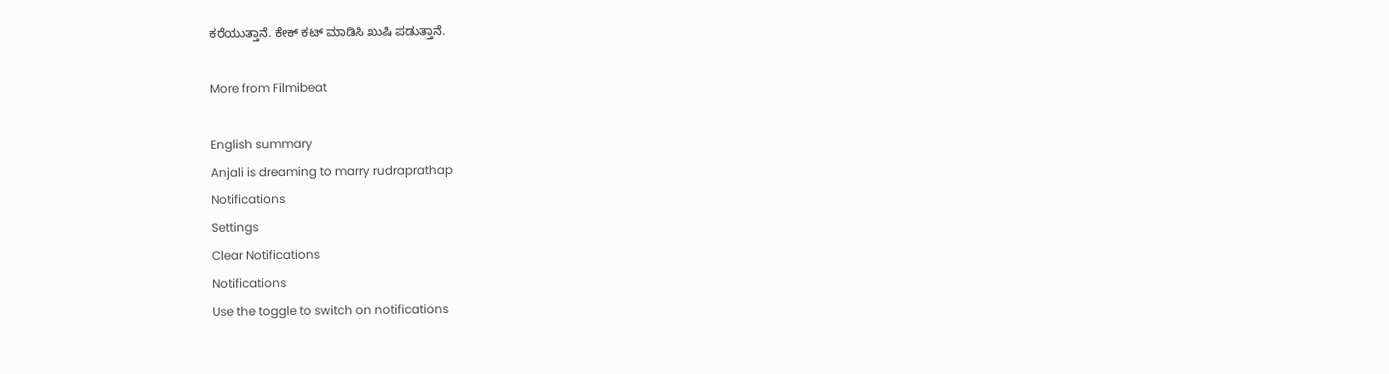ಕರೆಯುತ್ತಾನೆ. ಕೇಕ್ ಕಟ್ ಮಾಡಿಸಿ ಖುಷಿ ಪಡುತ್ತಾನೆ.

More from Filmibeat

English summary
Anjali is dreaming to marry rudraprathap
Notifications
Settings
Clear Notifications
Notifications
Use the toggle to switch on notifications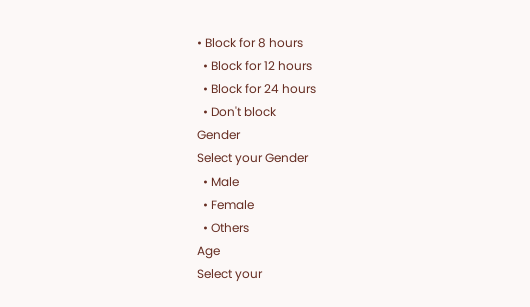• Block for 8 hours
  • Block for 12 hours
  • Block for 24 hours
  • Don't block
Gender
Select your Gender
  • Male
  • Female
  • Others
Age
Select your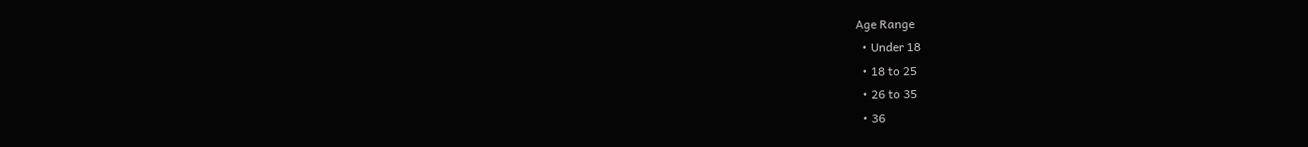Age Range
  • Under 18
  • 18 to 25
  • 26 to 35
  • 36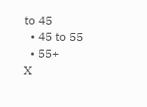to 45
  • 45 to 55
  • 55+
X